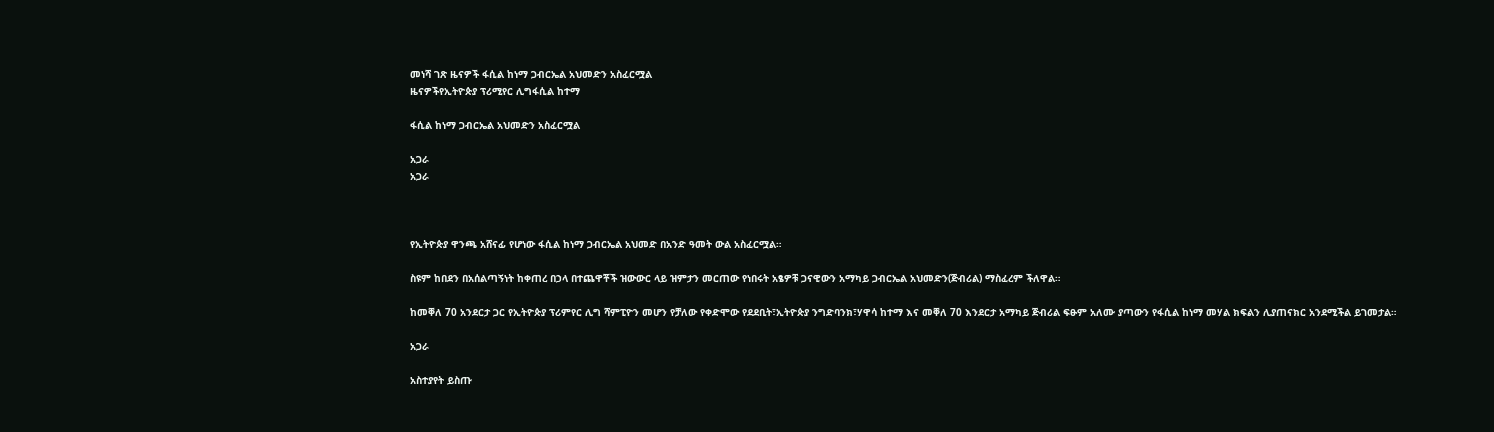መነሻ ገጽ ዜናዎች ፋሲል ከነማ ጋብርኤል አህመድን አስፈርሟል
ዜናዎችየኢትዮጵያ ፕሪሚየር ሊግፋሲል ከተማ

ፋሲል ከነማ ጋብርኤል አህመድን አስፈርሟል

አጋራ
አጋራ



የኢትዮጵያ ዋንጫ አሸናፊ የሆነው ፋሲል ከነማ ጋብርኤል አህመድ በአንድ ዓመት ውል አስፈርሟል።

ስዩም ከበደን በአሰልጣኝነት ከቀጠረ በኃላ በተጨዋቾች ዝውውር ላይ ዝምታን መርጠው የነበሩት አፄዎቹ ጋናዊውን አማካይ ጋብርኤል አህመድን(ጅብሪል) ማስፈረም ችለዋል።

ከመቐለ 70 አንደርታ ጋር የኢትዮጵያ ፕሪምየር ሊግ ሻምፒዮን መሆን የቻለው የቀድሞው የደደቢት፣ኢትዮጵያ ንግድባንክ፣ሃዋሳ ከተማ እና መቐለ 70 እንደርታ አማካይ ጅብሪል ፍፁም አለሙ ያጣውን የፋሲል ከነማ መሃል ክፍልን ሊያጠናክር አንደሚችል ይገመታል።

አጋራ

አስተያየት ይስጡ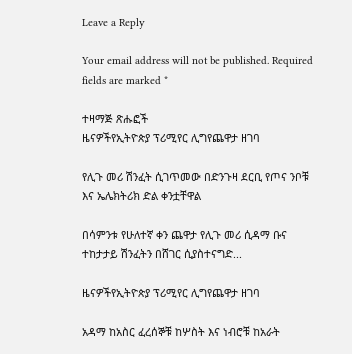Leave a Reply

Your email address will not be published. Required fields are marked *

ተዛማጅ ጽሑፎች
ዜናዎችየኢትዮጵያ ፕሪሚየር ሊግየጨዋታ ዘገባ

የሊጉ መሪ ሽንፈት ሲገጥመው በድንጉዛ ደርቢ የጦና ንቦቹ እና ኤሌክትሪክ ድል ቀንቷቸዋል

በሳምንቱ የሁለተኛ ቀን ጨዋታ የሊጉ መሪ ሲዳማ ቡና ተከታታይ ሽንፈትን በሸገር ሲያስተናግድ...

ዜናዎችየኢትዮጵያ ፕሪሚየር ሊግየጨዋታ ዘገባ

አዳማ ከአስር ፈረሰኞቹ ከሦስት እና ነብሮቹ ከአራት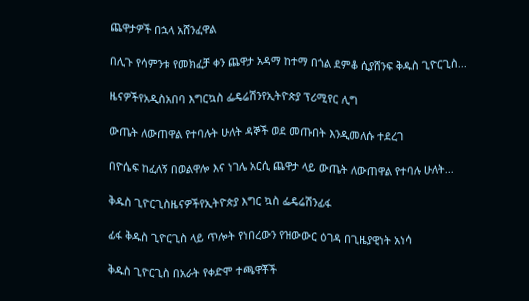ጨዋታዎች በኋላ አሸንፈዋል

በሊጉ የሳምንቱ የመክፈቻ ቀን ጨዋታ አዳማ ከተማ በጎል ደምቆ ሲያሸንፍ ቅዱስ ጊዮርጊስ...

ዜናዎችየአዲስአበባ እግርኳስ ፌዴሬሽንየኢትዮጵያ ፕሪሚየር ሊግ

ውጤት ለውጠዋል የተባሉት ሁለት ዳኞች ወደ መጡበት እንዲመለሱ ተደረገ

በዮሴፍ ከፈለኝ በወልዋሎ እና ነገሌ አርሲ ጨዋታ ላይ ውጤት ለውጠዋል የተባሉ ሁለት...

ቅዱስ ጊዮርጊስዜናዎችየኢትዮጵያ እግር ኳስ ፌዴሬሽንፊፋ

ፊፋ ቅዱስ ጊዮርጊስ ላይ ጥሎት የነበረውን የዝውውር ዕገዳ በጊዜያዊነት አነሳ

ቅዱስ ጊዮርጊስ በአራት የቀድሞ ተጫዋቾች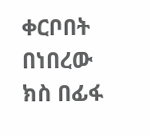ቀርቦበት በነበረው ክስ በፊፋ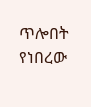ጥሎበት የነበረው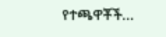የተጫዋቾች...